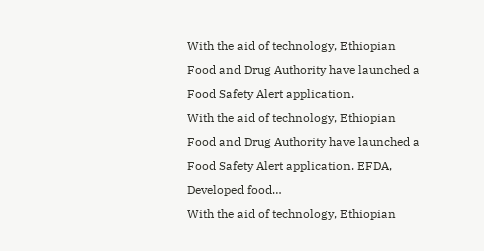With the aid of technology, Ethiopian Food and Drug Authority have launched a Food Safety Alert application.
With the aid of technology, Ethiopian Food and Drug Authority have launched a Food Safety Alert application. EFDA, Developed food…
With the aid of technology, Ethiopian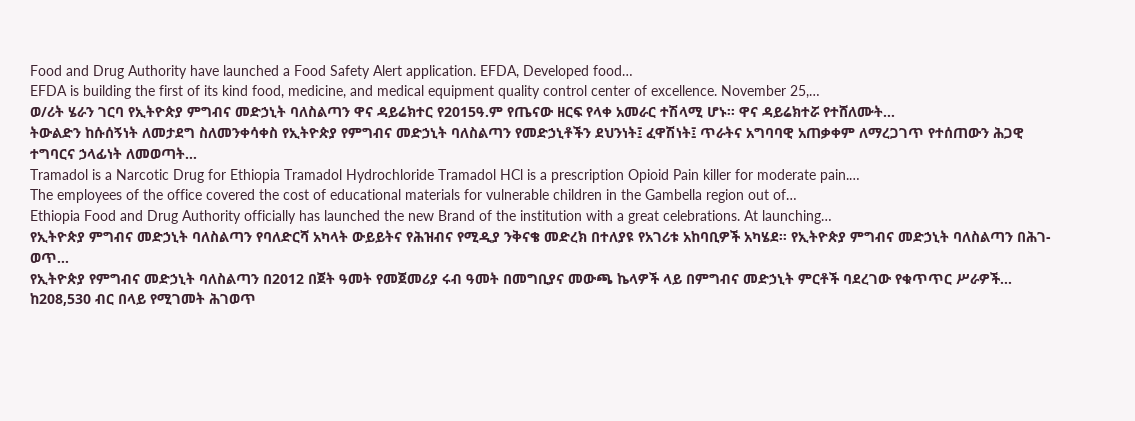Food and Drug Authority have launched a Food Safety Alert application. EFDA, Developed food…
EFDA is building the first of its kind food, medicine, and medical equipment quality control center of excellence. November 25,…
ወ/ሪት ሄራን ገርባ የኢትዮጵያ ምግብና መድኃኒት ባለስልጣን ዋና ዳይሬክተር የ2015ዓ.ም የጤናው ዘርፍ የላቀ አመራር ተሽላሚ ሆኑ፡፡ ዋና ዳይሬክተሯ የተሸለሙት…
ትውልድን ከሱሰኝነት ለመታደግ ስለመንቀሳቀስ የኢትዮጵያ የምግብና መድኃኒት ባለስልጣን የመድኃኒቶችን ደህንነት፤ ፈዋሽነት፤ ጥራትና አግባባዊ አጠቃቀም ለማረጋገጥ የተሰጠውን ሕጋዊ ተግባርና ኃላፊነት ለመወጣት…
Tramadol is a Narcotic Drug for Ethiopia Tramadol Hydrochloride Tramadol HCl is a prescription Opioid Pain killer for moderate pain.…
The employees of the office covered the cost of educational materials for vulnerable children in the Gambella region out of…
Ethiopia Food and Drug Authority officially has launched the new Brand of the institution with a great celebrations. At launching…
የኢትዮጵያ ምግብና መድኃኒት ባለስልጣን የባለድርሻ አካላት ውይይትና የሕዝብና የሚዲያ ንቅናቄ መድረክ በተለያዩ የአገሪቱ አከባቢዎች አካሄደ። የኢትዮጵያ ምግብና መድኃኒት ባለስልጣን በሕገ-ወጥ…
የኢትዮጵያ የምግብና መድኃኒት ባለስልጣን በ2012 በጀት ዓመት የመጀመሪያ ሩብ ዓመት በመግቢያና መውጫ ኬላዎች ላይ በምግብና መድኃኒት ምርቶች ባደረገው የቁጥጥር ሥራዎች…
ከ208,530 ብር በላይ የሚገመት ሕገወጥ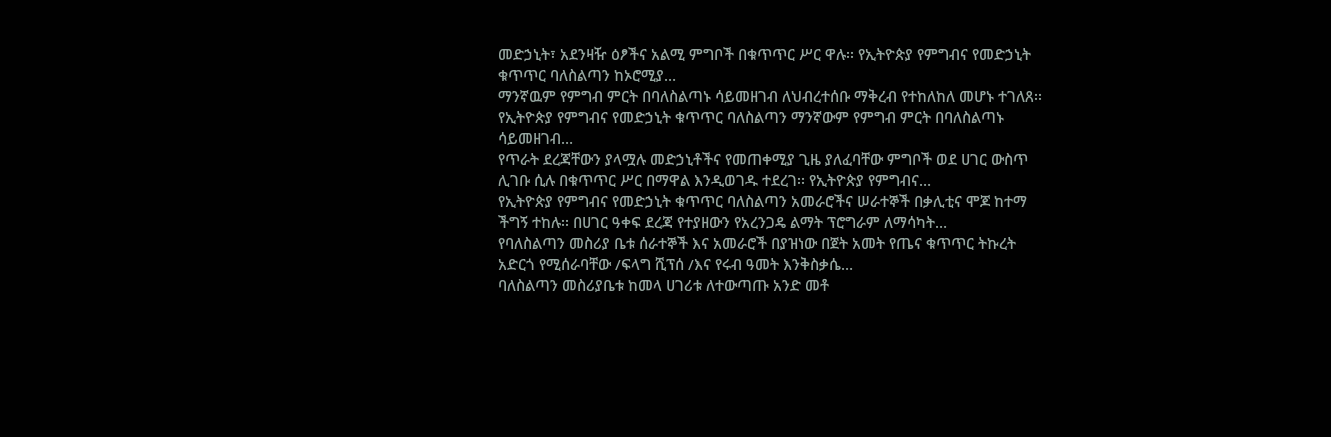መድኃኒት፣ አደንዛዥ ዕፆችና አልሚ ምግቦች በቁጥጥር ሥር ዋሉ፡፡ የኢትዮጵያ የምግብና የመድኃኒት ቁጥጥር ባለስልጣን ከኦሮሚያ…
ማንኛዉም የምግብ ምርት በባለስልጣኑ ሳይመዘገብ ለህብረተሰቡ ማቅረብ የተከለከለ መሆኑ ተገለጸ፡፡ የኢትዮጵያ የምግብና የመድኃኒት ቁጥጥር ባለስልጣን ማንኛውም የምግብ ምርት በባለስልጣኑ ሳይመዘገብ…
የጥራት ደረጃቸውን ያላሟሉ መድኃኒቶችና የመጠቀሚያ ጊዜ ያለፈባቸው ምግቦች ወደ ሀገር ውስጥ ሊገቡ ሲሉ በቁጥጥር ሥር በማዋል እንዲወገዱ ተደረገ፡፡ የኢትዮጵያ የምግብና…
የኢትዮጵያ የምግብና የመድኃኒት ቁጥጥር ባለስልጣን አመራሮችና ሠራተኞች በቃሊቲና ሞጆ ከተማ ችግኝ ተከሉ፡፡ በሀገር ዓቀፍ ደረጃ የተያዘውን የአረንጋዴ ልማት ፕሮግራም ለማሳካት…
የባለስልጣን መስሪያ ቤቱ ሰራተኞች እና አመራሮች በያዝነው በጀት አመት የጤና ቁጥጥር ትኩረት አድርጎ የሚሰራባቸው /ፍላግ ሺፕሰ /እና የሩብ ዓመት እንቅስቃሴ…
ባለስልጣን መስሪያቤቱ ከመላ ሀገሪቱ ለተውጣጡ አንድ መቶ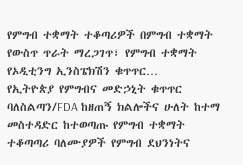የምግብ ተቋማት ተቆጣሪዎች በምግብ ተቋማት የውስጥ ጥራት ማረጋገጥ፣ የምግብ ተቋማት የኦዲቲንግ ኢንስፔክሽን ቁጥጥር…
የኢትዮጵያ የምግብና መድኃኒት ቁጥጥር ባለስልጣን/FDA ከዘጠኝ ክልሎችና ሁለት ከተማ መስተዳድር ከተወጣጡ የምግብ ተቋማት ተቆጣጣሪ ባለሙያዎች የምግብ ደህንነትና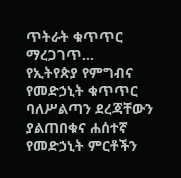ጥትራት ቁጥጥር ማረጋገጥ…
የኢትየጵያ የምግብና የመድኃኒት ቁጥጥር ባለሥልጣን ደረጃቸውን ያልጠበቁና ሐሰተኛ የመድኃኒት ምርቶችን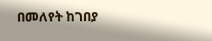በመለየት ከገበያ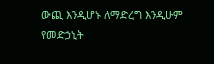ውጪ እንዲሆኑ ለማድረግ እንዲሁም የመድኃኒት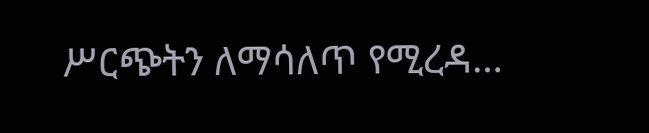ሥርጭትን ለማሳለጥ የሚረዳ…